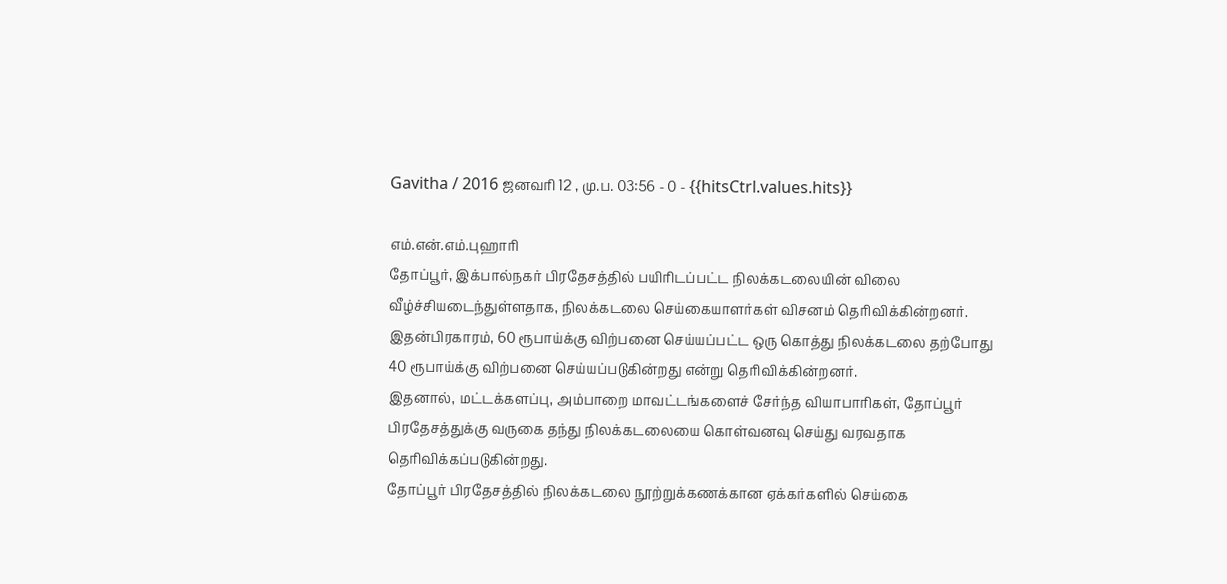Gavitha / 2016 ஜனவரி 12 , மு.ப. 03:56 - 0 - {{hitsCtrl.values.hits}}

எம்.என்.எம்.புஹாரி
தோப்பூர், இக்பால்நகர் பிரதேசத்தில் பயிரிடப்பட்ட நிலக்கடலையின் விலை வீழ்ச்சியடைந்துள்ளதாக, நிலக்கடலை செய்கையாளர்கள் விசனம் தெரிவிக்கின்றனர்.
இதன்பிரகாரம், 60 ரூபாய்க்கு விற்பனை செய்யப்பட்ட ஒரு கொத்து நிலக்கடலை தற்போது 40 ரூபாய்க்கு விற்பனை செய்யப்படுகின்றது என்று தெரிவிக்கின்றனர்.
இதனால், மட்டக்களப்பு, அம்பாறை மாவட்டங்களைச் சேர்ந்த வியாபாரிகள், தோப்பூர் பிரதேசத்துக்கு வருகை தந்து நிலக்கடலையை கொள்வனவு செய்து வரவதாக தெரிவிக்கப்படுகின்றது.
தோப்பூர் பிரதேசத்தில் நிலக்கடலை நூற்றுக்கணக்கான ஏக்கர்களில் செய்கை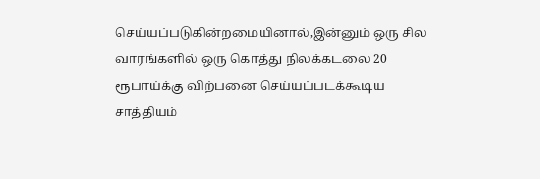செய்யப்படுகின்றமையினால்,இன்னும் ஒரு சில வாரங்களில் ஒரு கொத்து நிலக்கடலை 20 ரூபாய்க்கு விற்பனை செய்யப்படக்கூடிய சாத்தியம்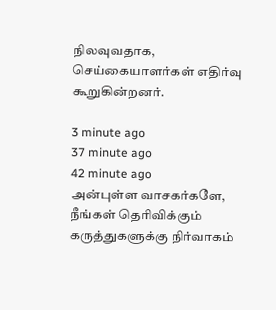நிலவுவதாக, செய்கையாளர்கள் எதிர்வு கூறுகின்றனர்.

3 minute ago
37 minute ago
42 minute ago
அன்புள்ள வாசகர்களே,
நீங்கள் தெரிவிக்கும் கருத்துகளுக்கு நிர்வாகம்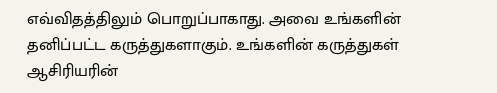எவ்விதத்திலும் பொறுப்பாகாது. அவை உங்களின் தனிப்பட்ட கருத்துகளாகும். உங்களின் கருத்துகள் ஆசிரியரின்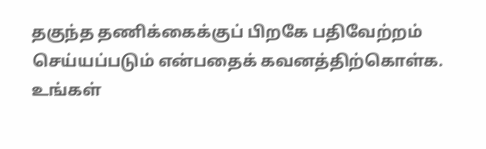தகுந்த தணிக்கைக்குப் பிறகே பதிவேற்றம் செய்யப்படும் என்பதைக் கவனத்திற்கொள்க. உங்கள்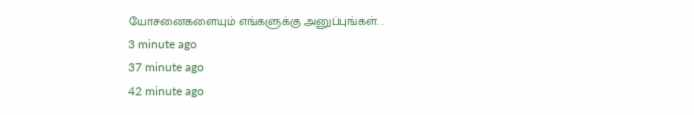யோசனைகளையும் எங்களுக்கு அனுப்புங்கள். .
3 minute ago
37 minute ago
42 minute ago